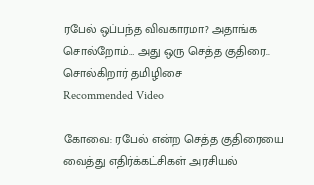ரபேல் ஒப்பந்த விவகாரமா? அதாங்க சொல்றோம்… அது ஒரு செத்த குதிரை.. சொல்கிறார் தமிழிசை
Recommended Video

கோவை: ரபேல் என்ற செத்த குதிரையை வைத்து எதிர்க்கட்சிகள் அரசியல்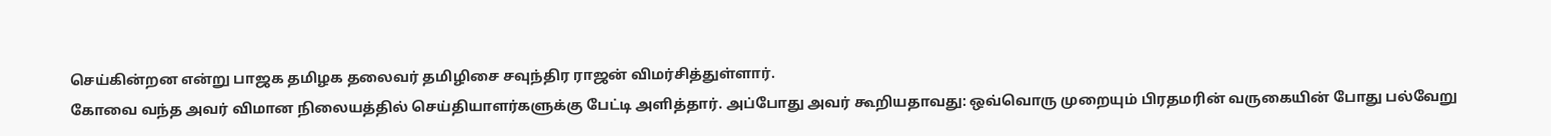செய்கின்றன என்று பாஜக தமிழக தலைவர் தமிழிசை சவுந்திர ராஜன் விமர்சித்துள்ளார்.
கோவை வந்த அவர் விமான நிலையத்தில் செய்தியாளர்களுக்கு பேட்டி அளித்தார். அப்போது அவர் கூறியதாவது: ஒவ்வொரு முறையும் பிரதமரின் வருகையின் போது பல்வேறு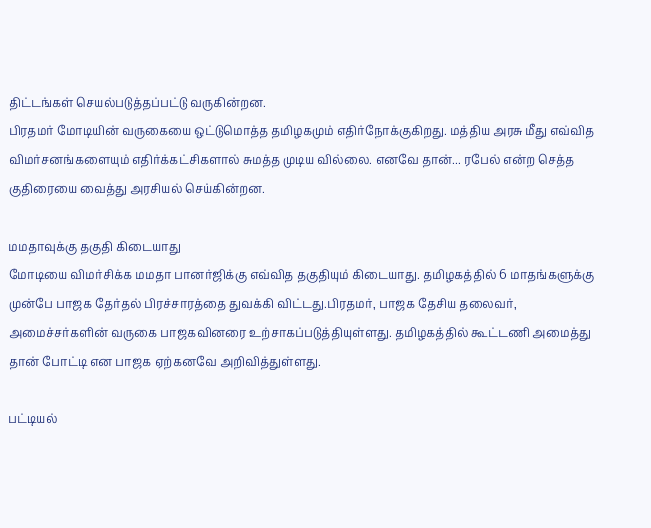திட்டங்கள் செயல்படுத்தப்பட்டு வருகின்றன.
பிரதமர் மோடியின் வருகையை ஒட்டுமொத்த தமிழகமும் எதிர்நோக்குகிறது. மத்திய அரசு மீது எவ்வித விமர்சனங்களையும் எதிர்க்கட்சிகளால் சுமத்த முடிய வில்லை. எனவே தான்... ரபேல் என்ற செத்த குதிரையை வைத்து அரசியல் செய்கின்றன.

மமதாவுக்கு தகுதி கிடையாது
மோடியை விமர்சிக்க மமதா பானர்ஜிக்கு எவ்வித தகுதியும் கிடையாது. தமிழகத்தில் 6 மாதங்களுக்கு முன்பே பாஜக தேர்தல் பிரச்சாரத்தை துவக்கி விட்டது.பிரதமர், பாஜக தேசிய தலைவர், அமைச்சர்களின் வருகை பாஜகவினரை உற்சாகப்படுத்தியுள்ளது. தமிழகத்தில் கூட்டணி அமைத்து தான் போட்டி என பாஜக ஏற்கனவே அறிவித்துள்ளது.

பட்டியல்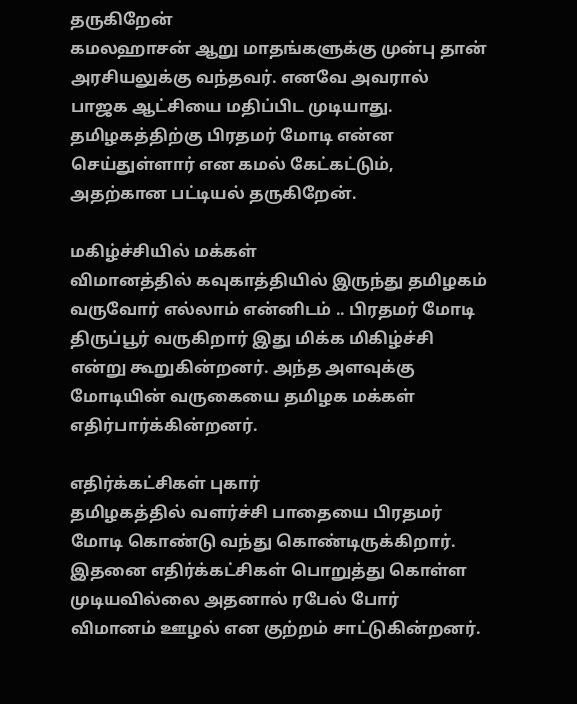தருகிறேன்
கமலஹாசன் ஆறு மாதங்களுக்கு முன்பு தான் அரசியலுக்கு வந்தவர். எனவே அவரால் பாஜக ஆட்சியை மதிப்பிட முடியாது. தமிழகத்திற்கு பிரதமர் மோடி என்ன செய்துள்ளார் என கமல் கேட்கட்டும், அதற்கான பட்டியல் தருகிறேன்.

மகிழ்ச்சியில் மக்கள்
விமானத்தில் கவுகாத்தியில் இருந்து தமிழகம் வருவோர் எல்லாம் என்னிடம் .. பிரதமர் மோடி திருப்பூர் வருகிறார் இது மிக்க மிகிழ்ச்சி என்று கூறுகின்றனர். அந்த அளவுக்கு மோடியின் வருகையை தமிழக மக்கள் எதிர்பார்க்கின்றனர்.

எதிர்க்கட்சிகள் புகார்
தமிழகத்தில் வளர்ச்சி பாதையை பிரதமர் மோடி கொண்டு வந்து கொண்டிருக்கிறார். இதனை எதிர்க்கட்சிகள் பொறுத்து கொள்ள முடியவில்லை அதனால் ரபேல் போர் விமானம் ஊழல் என குற்றம் சாட்டுகின்றனர்.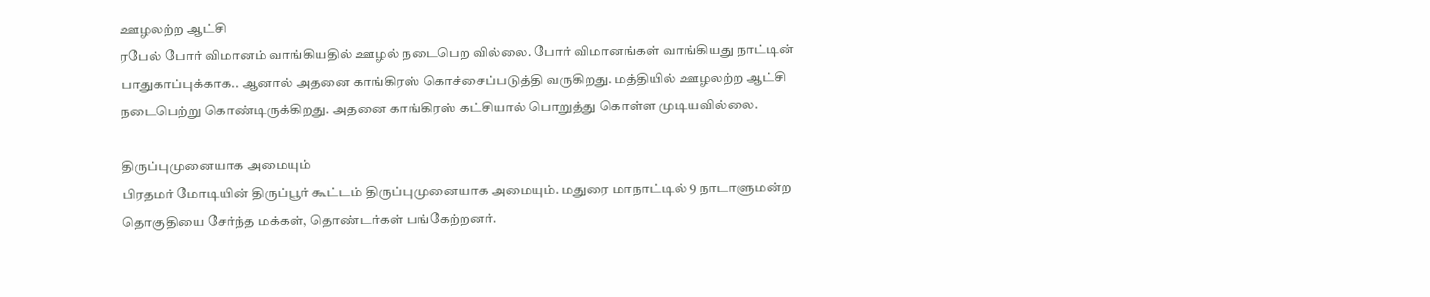ஊழலற்ற ஆட்சி
ரபேல் போர் விமானம் வாங்கியதில் ஊழல் நடைபெற வில்லை. போர் விமானங்கள் வாங்கியது நாட்டின் பாதுகாப்புக்காக.. ஆனால் அதனை காங்கிரஸ் கொச்சைப்படுத்தி வருகிறது. மத்தியில் ஊழலற்ற ஆட்சி நடைபெற்று கொண்டிருக்கிறது. அதனை காங்கிரஸ் கட்சியால் பொறுத்து கொள்ள முடியவில்லை.

திருப்புமுனையாக அமையும்
பிரதமர் மோடியின் திருப்பூர் கூட்டம் திருப்புமுனையாக அமையும். மதுரை மாநாட்டில் 9 நாடாளுமன்ற தொகுதியை சேர்ந்த மக்கள், தொண்டர்கள் பங்கேற்றனர்.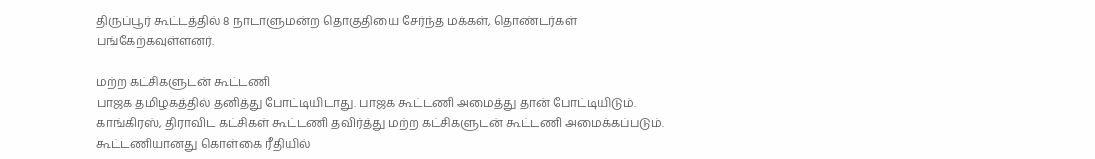திருப்பூர் கூட்டத்தில் 8 நாடாளுமன்ற தொகுதியை சேர்ந்த மக்கள், தொண்டர்கள் பங்கேற்கவுள்ளனர்.

மற்ற கட்சிகளுடன் கூட்டணி
பாஜக தமிழகத்தில் தனித்து போட்டியிடாது. பாஜக கூட்டணி அமைத்து தான் போட்டியிடும். காங்கிரஸ், திராவிட கட்சிகள் கூட்டணி தவிர்த்து மற்ற கட்சிகளுடன் கூட்டணி அமைக்கப்படும். கூட்டணியானது கொள்கை ரீதியில்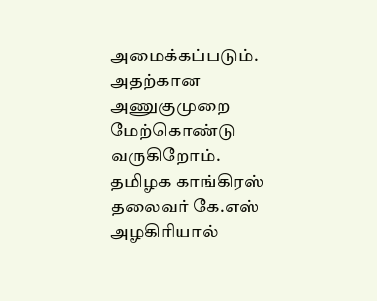அமைக்கப்படும். அதற்கான அணுகுமுறை மேற்கொண்டு வருகிறோம். தமிழக காங்கிரஸ் தலைவர் கே.எஸ் அழகிரியால்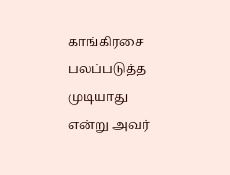காங்கிரசை பலப்படுத்த முடியாது என்று அவர்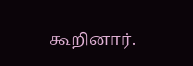கூறினார்.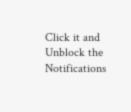Click it and Unblock the Notifications